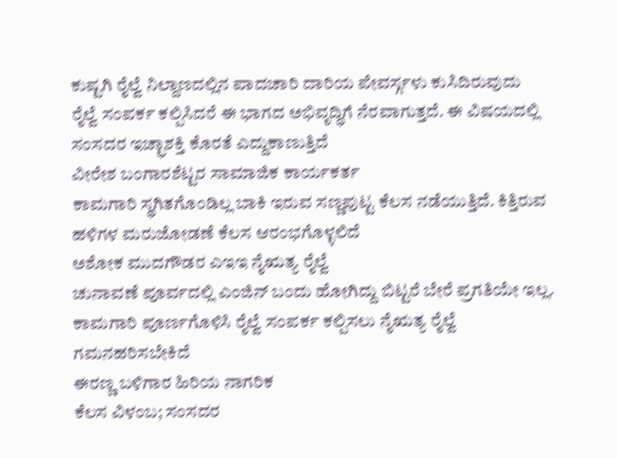ಕುಷ್ಟಗಿ ರೈಲ್ವೆ ನಿಲ್ದಾಣದಲ್ಲಿನ ಪಾದಚಾರಿ ದಾರಿಯ ಪೇವರ್ಸ್ಗಳು ಕುಸಿದಿರುವುದು
ರೈಲ್ವೆ ಸಂಪರ್ಕ ಕಲ್ಪಿಸಿದರೆ ಈ ಭಾಗದ ಅಭಿವೃದ್ಧಿಗೆ ನೆರವಾಗುತ್ತದೆ. ಈ ವಿಷಯದಲ್ಲಿ ಸಂಸದರ ಇಚ್ಛಾಶಕ್ತಿ ಕೊರತೆ ಎದ್ದುಕಾಣುತ್ತಿದೆ
ವೀರೇಶ ಬಂಗಾರಶೆಟ್ಟರ ಸಾಮಾಜಿಕ ಕಾರ್ಯಕರ್ತ
ಕಾಮಗಾರಿ ಸ್ಥಗಿತಗೊಂಡಿಲ್ಲ ಬಾಕಿ ಇರುವ ಸಣ್ಣಪುಟ್ಟ ಕೆಲಸ ನಡೆಯುತ್ತಿದೆ. ಕಿತ್ತಿರುವ ಹಳಿಗಳ ಮರುಜೋಡಣೆ ಕೆಲಸ ಆರಂಭಗೊಳ್ಳಲಿದೆ
ಅಶೋಕ ಮುದಗೌಡರ ಎಇಇ ನೈಋತ್ಯ ರೈಲ್ವೆ
ಚುನಾವಣೆ ಪೂರ್ವದಲ್ಲಿ ಎಂಜಿನ್ ಬಂದು ಹೋಗಿದ್ದು ಬಿಟ್ಟರೆ ಬೇರೆ ಪ್ರಗತಿಯೇ ಇಲ್ಲ. ಕಾಮಗಾರಿ ಪೂರ್ಣಗೊಳಿಸಿ ರೈಲ್ವೆ ಸಂಪರ್ಕ ಕಲ್ಪಿಸಲು ನೈಋತ್ಯ ರೈಲ್ವೆ ಗಮನಹರಿಸಬೇಕಿದೆ
ಈರಣ್ಣ ಬಳಿಗಾರ ಹಿರಿಯ ನಾಗರಿಕ
ಕೆಲಸ ವಿಳಂಬ; ಸಂಸದರ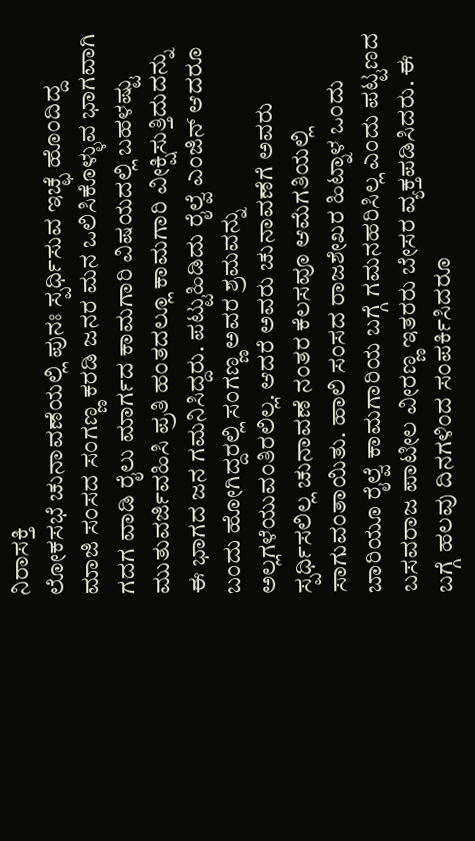ನಿರಾಸಕ್ತಿ
ಲೋಕಸಭೆ ಚುನಾವಣೆಯಲ್ಲಿ ಪುನಃ ಸ್ಪರ್ಧಿಸುವ ಇಚ್ಛೆ ಹೊಂದಿದ್ದ ಮಾಜಿ ಸಂಸದ ಸಂಗಣ್ಣ ಕರಡಿ ಜನರ ಮನ ಒಲಿಸಿಕೊಳ್ಳುವ ಭಾಗವಾಗಿ ಗದಗ ವಾಡಿ ರೈಲು ಮಾರ್ಗದ ಕಾಮಗಾರಿ ವಿಷಯದಲ್ಲಿ ಬಹಳಷ್ಟು ಮುತುವರ್ಜಿವಹಿಸಿ ಪ್ರತಿ ಹಂತದಲ್ಲೂ ಕಾಮಗಾರಿ ವೀಕ್ಷಿಸುತ್ತಿದುದನ್ನು ಈ ಭಾಗದ ಜನ ಗಮನಿಸಿದ್ದರು. ಪಟ್ಟುಹಿಡಿದು ರೈಲ್ವೆ ಎಂಜಿನ್ ಆದರೂ ಬಂದು ಹೋಗಿದ್ದರಲ್ಲಿ ಸಂಗಣ್ಣ ಅವರ ಶ್ರಮವನ್ನು ಅಲ್ಲಗಳೆಯುವಂತಿರಲಿಲ್ಲ. ಆದರೆ ಅವರು ಚುನಾವಣೆಗೆ ಅವರು ಸ್ಪರ್ಧಿಸಲಿಲ್ಲ ಚುನಾವಣೆ ನಂತರ ಕೆಲಸವೂ ಆಮೆಗತಿಯಲ್ಲಿ ಸಾಗುವಂತಾಯಿತು. ಹಾಲಿ ಸಂಸದ ರಾಜಶೇಖರ ಹಿಟ್ನಾಳ ಒಂದು ಬಾರಿಯೂ ರೈಲ್ವೆ ಕಾಮಗಾರಿಯ ಬಗ್ಗೆ ಗಮನಹರಿಸಿಲ್ಲ ಎಂದು ಪಟ್ಟಣದ ಬಸವರಾಜ ಪಾಟೀಲ ವೀರಣ್ಣ ಇತರರು ಬೇಸರ ವ್ಯಕ್ತಪಡಿಸಿದರು. ಈ ಬಗ್ಗೆ ಹಲವು ದಿನಗಳಿಂದ ಸಂಪರ್ಕಿಸಿದರೂ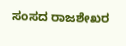ಸಂಸದ ರಾಜಶೇಖರ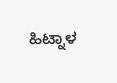ಹಿಟ್ನಾಳ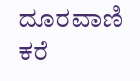ದೂರವಾಣಿ ಕರೆ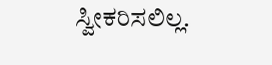ಸ್ವೀಕರಿಸಲಿಲ್ಲ.